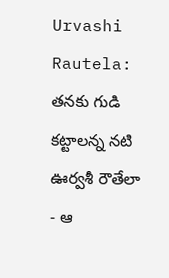Urvashi Rautela: తనకు గుడి కట్టాలన్న నటి ఊర్వశీ రౌతేలా - ఆ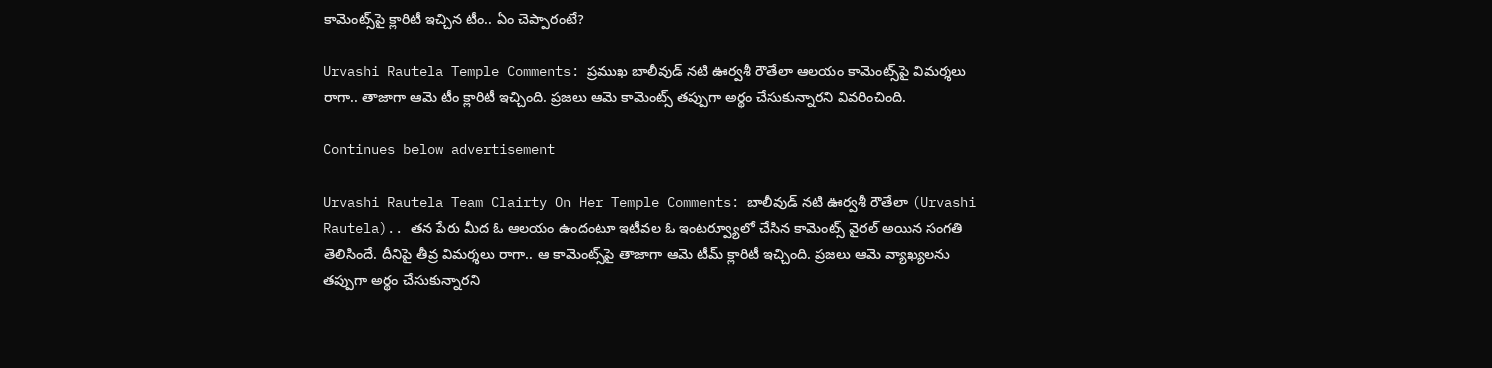కామెంట్స్‌పై క్లారిటీ ఇచ్చిన టీం.. ఏం చెప్పారంటే?

Urvashi Rautela Temple Comments: ప్రముఖ బాలీవుడ్ నటి ఊర్వశీ రౌతేలా ఆలయం కామెంట్స్‌పై విమర్శలు రాగా.. తాజాగా ఆమె టీం క్లారిటీ ఇచ్చింది. ప్రజలు ఆమె కామెంట్స్ తప్పుగా అర్థం చేసుకున్నారని వివరించింది.

Continues below advertisement

Urvashi Rautela Team Clairty On Her Temple Comments: బాలీవుడ్ నటి ఊర్వశీ రౌతేలా (Urvashi Rautela).. తన పేరు మీద ఓ ఆలయం ఉందంటూ ఇటీవల ఓ ఇంటర్వ్యూలో చేసిన కామెంట్స్ వైరల్ అయిన సంగతి తెలిసిందే. దీనిపై తీవ్ర విమర్శలు రాగా.. ఆ కామెంట్స్‌పై తాజాగా ఆమె టీమ్ క్లారిటీ ఇచ్చింది. ప్రజలు ఆమె వ్యాఖ్యలను తప్పుగా అర్థం చేసుకున్నారని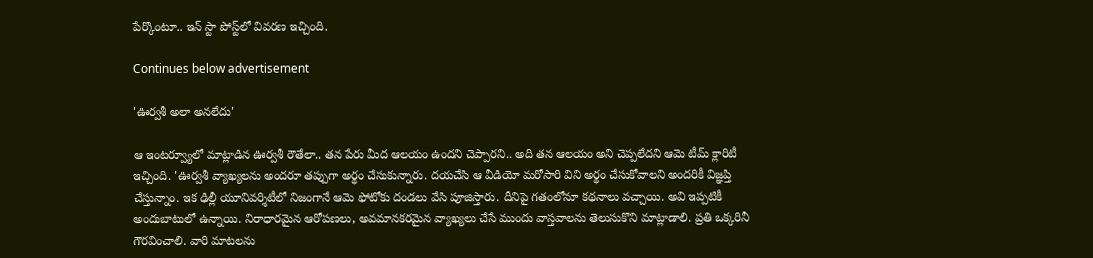పేర్కొంటూ.. ఇన్ స్టా పోస్ట్‌లో వివరణ ఇచ్చింది.

Continues below advertisement

'ఊర్వశీ అలా అనలేదు'

ఆ ఇంటర్వ్యూలో మాట్లాడిన ఊర్వశీ రౌతేలా.. తన పేరు మీద ఆలయం ఉందని చెప్పారని.. అది తన ఆలయం అని చెప్పలేదని ఆమె టీమ్ క్లారిటీ ఇచ్చింది. 'ఊర్వశీ వ్యాఖ్యలను అందరూ తప్పుగా అర్థం చేసుకున్నారు. దయచేసి ఆ వీడియో మరోసారి విని అర్థం చేసుకోవాలని అందరికీ విజ్ఞప్తి చేస్తున్నాం. ఇక ఢిల్లీ యూనివర్శిటీలో నిజంగానే ఆమె ఫోటోకు దండలు వేసి పూజిస్తారు. దీనిపై గతంలోనూ కథనాలు వచ్చాయి. అవి ఇప్పటికీ అందుబాటులో ఉన్నాయి. నిరాధారమైన ఆరోపణలు, అవమానకరమైన వ్యాఖ్యలు చేసే ముందు వాస్తవాలను తెలుసుకొని మాట్లాడాలి. ప్రతి ఒక్కరినీ గౌరవించాలి. వారి మాటలను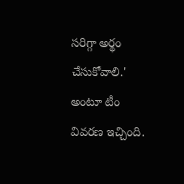సరిగ్గా అర్థం చేసుకోవాలి.' అంటూ టీం వివరణ ఇచ్చింది.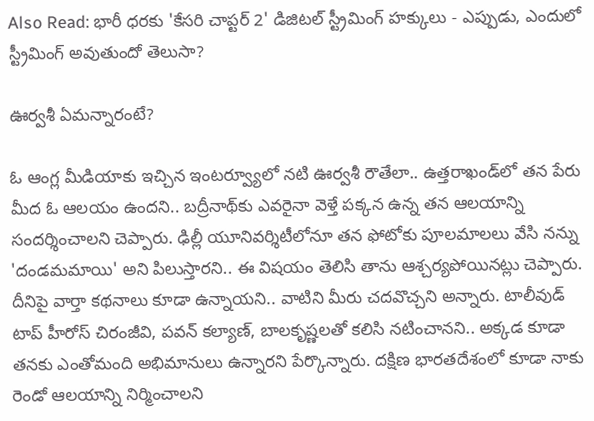Also Read: భారీ ధరకు 'కేసరి చాప్టర్ 2' డిజిటల్ స్ట్రీమింగ్ హక్కులు - ఎప్పుడు, ఎందులో స్ట్రీమింగ్ అవుతుందో తెలుసా?

ఊర్వశీ ఏమన్నారంటే?

ఓ ఆంగ్ల మీడియాకు ఇచ్చిన ఇంటర్వ్యూలో నటి ఊర్వశీ రౌతేలా.. ఉత్తరాఖండ్‌లో తన పేరు మీద ఓ ఆలయం ఉందని.. బద్రీనాథ్‌కు ఎవరైనా వెళ్తే పక్కన ఉన్న తన ఆలయాన్ని సందర్శించాలని చెప్పారు. ఢిల్లీ యూనివర్శిటీలోనూ తన ఫోటోకు పూలమాలలు వేసి నన్ను 'దండమమాయి' అని పిలుస్తారని.. ఈ విషయం తెలిసి తాను ఆశ్చర్యపోయినట్లు చెప్పారు. దీనిపై వార్తా కథనాలు కూడా ఉన్నాయని.. వాటిని మీరు చదవొచ్చని అన్నారు. టాలీవుడ్ టాప్ హీరోస్ చిరంజీవి, పవన్ కల్యాణ్, బాలకృష్ణలతో కలిసి నటించానని.. అక్కడ కూడా తనకు ఎంతోమంది అభిమానులు ఉన్నారని పేర్కొన్నారు. దక్షిణ భారతదేశంలో కూడా నాకు రెండో ఆలయాన్ని నిర్మించాలని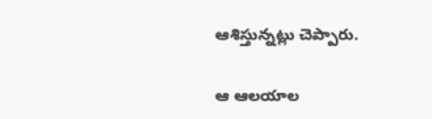ఆశిస్తున్నట్లు చెప్పారు.

ఆ ఆలయాల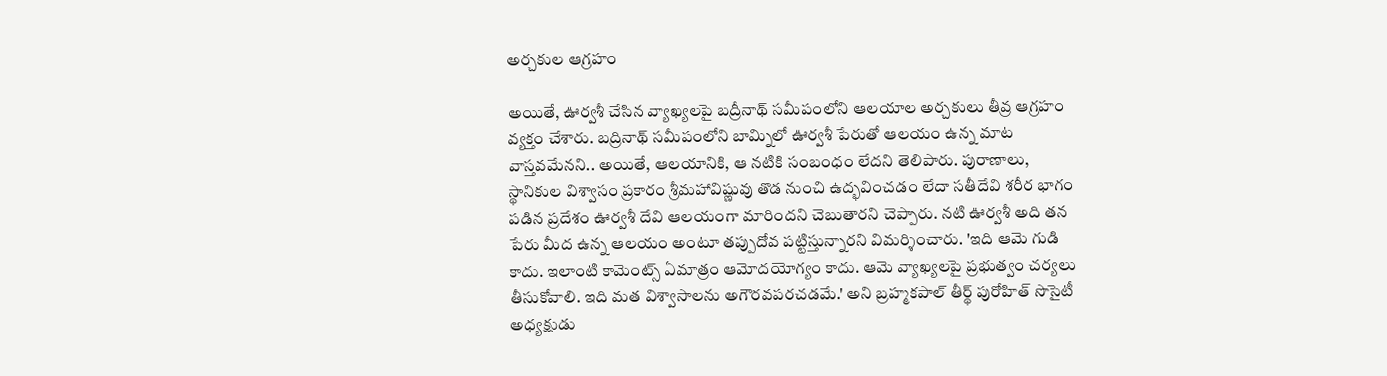అర్చకుల ఆగ్రహం

అయితే, ఊర్వశీ చేసిన వ్యాఖ్యలపై బద్రీనాథ్ సమీపంలోని ఆలయాల అర్చకులు తీవ్ర ఆగ్రహం వ్యక్తం చేశారు. బద్రినాథ్ సమీపంలోని బామ్నిలో ఊర్వశీ పేరుతో ఆలయం ఉన్న మాట వాస్తవమేనని.. అయితే, ఆలయానికి, ఆ నటికి సంబంధం లేదని తెలిపారు. పురాణాలు, స్థానికుల విశ్వాసం ప్రకారం శ్రీమహావిష్ణువు తొడ నుంచి ఉద్భవించడం లేదా సతీదేవి శరీర భాగం పడిన ప్రదేశం ఊర్వశీ దేవి ఆలయంగా మారిందని చెబుతారని చెప్పారు. నటి ఊర్వశీ అది తన పేరు మీద ఉన్న ఆలయం అంటూ తప్పుదోవ పట్టిస్తున్నారని విమర్శించారు. 'ఇది ఆమె గుడి కాదు. ఇలాంటి కామెంట్స్ ఏమాత్రం ఆమోదయోగ్యం కాదు. ఆమె వ్యాఖ్యలపై ప్రభుత్వం చర్యలు తీసుకోవాలి. ఇది మత విశ్వాసాలను అగౌరవపరచడమే.' అని బ్రహ్మకపాల్ తీర్థ్ పురోహిత్ సొసైటీ అధ్యక్షుడు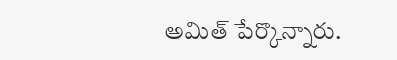అమిత్ పేర్కొన్నారు.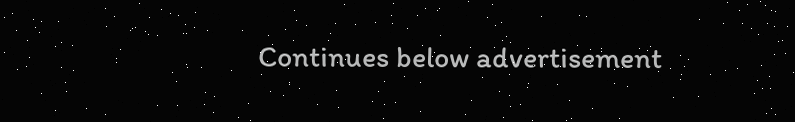Continues below advertisement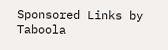Sponsored Links by Taboola